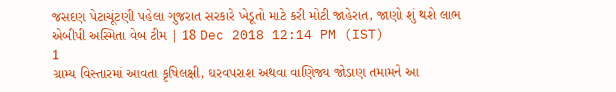જસદણ પેટાચૂંટણી પહેલા ગુજરાત સરકારે ખેડૂતો માટે કરી મોટી જાહેરાત, જાણો શું થશે લાભ
એબીપી અસ્મિતા વેબ ટીમ | 18 Dec 2018 12:14 PM (IST)
1
ગ્રામ્ય વિસ્તારમાં આવતા કૃષિલક્ષી, ઘરવપરાશ અથવા વાણિજ્ય જોડાણ તમામને આ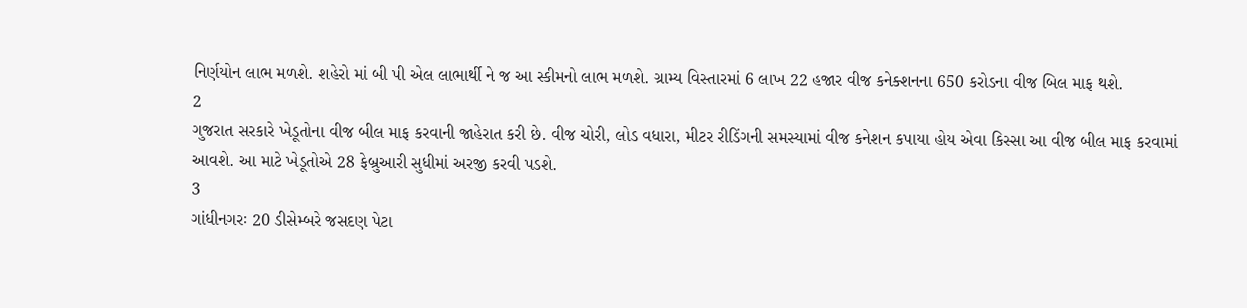નિર્ણયોન લાભ મળશે. શહેરો માં બી પી એલ લાભાર્થી ને જ આ સ્કીમનો લાભ મળશે. ગ્રામ્ય વિસ્તારમાં 6 લાખ 22 હજાર વીજ કનેક્શનના 650 કરોડના વીજ બિલ માફ થશે.
2
ગુજરાત સરકારે ખેડૂતોના વીજ બીલ માફ કરવાની જાહેરાત કરી છે. વીજ ચોરી, લોડ વધારા, મીટર રીડિંગની સમસ્યામાં વીજ કનેશન કપાયા હોય એવા કિસ્સા આ વીજ બીલ માફ કરવામાં આવશે. આ માટે ખેડૂતોએ 28 ફેબ્રુઆરી સુધીમાં અરજી કરવી પડશે.
3
ગાંધીનગરઃ 20 ડીસેમ્બરે જસદણ પેટા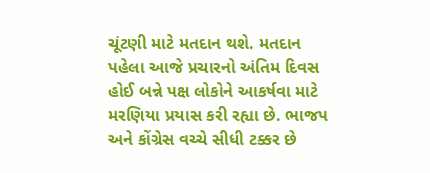ચૂંટણી માટે મતદાન થશે. મતદાન પહેલા આજે પ્રચારનો અંતિમ દિવસ હોઈ બન્ને પક્ષ લોકોને આકર્ષવા માટે મરણિયા પ્રયાસ કરી રહ્યા છે. ભાજપ અને કોંગ્રેસ વચ્ચે સીધી ટક્કર છે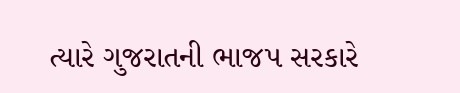ત્યારે ગુજરાતની ભાજપ સરકારે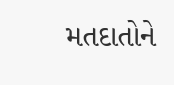મતદાતોને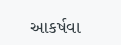આકર્ષવા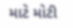માટે મોટી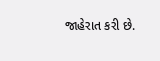જાહેરાત કરી છે.